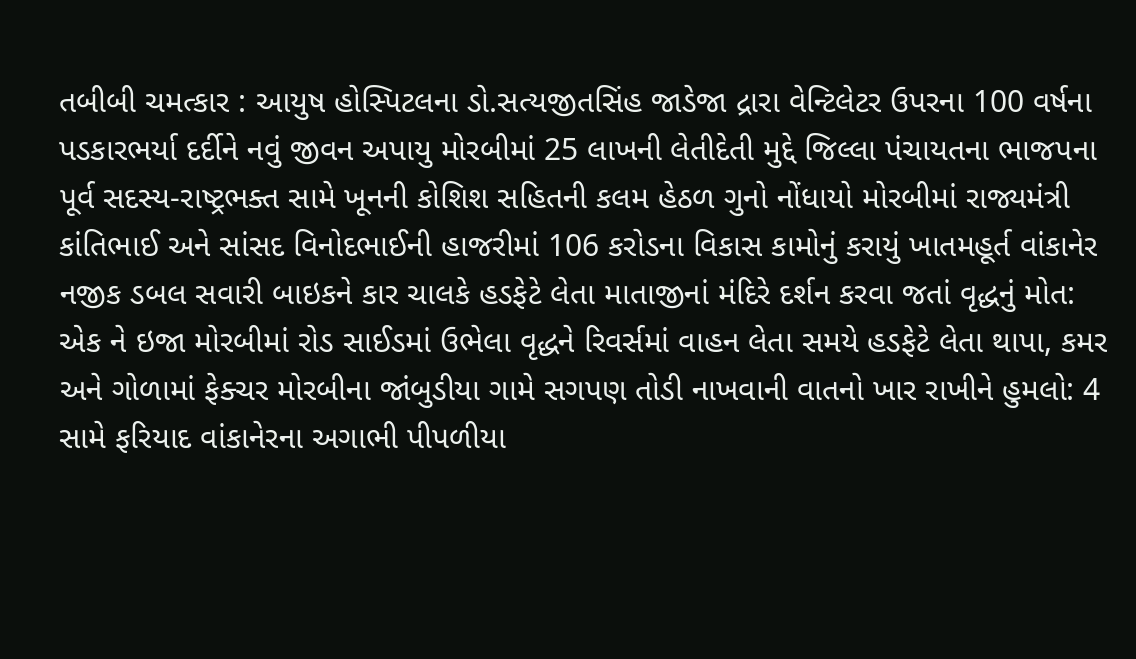તબીબી ચમત્કાર : આયુષ હોસ્પિટલના ડો.સત્યજીતસિંહ જાડેજા દ્રારા વેન્ટિલેટર ઉપરના 100 વર્ષના પડકારભર્યા દર્દીને નવું જીવન અપાયુ મોરબીમાં 25 લાખની લેતીદેતી મુદ્દે જિલ્લા પંચાયતના ભાજપના પૂર્વ સદસ્ય-રાષ્ટ્રભક્ત સામે ખૂનની કોશિશ સહિતની કલમ હેઠળ ગુનો નોંધાયો મોરબીમાં રાજ્યમંત્રી કાંતિભાઈ અને સાંસદ વિનોદભાઈની હાજરીમાં 106 કરોડના વિકાસ કામોનું કરાયું ખાતમહૂર્ત વાંકાનેર નજીક ડબલ સવારી બાઇકને કાર ચાલકે હડફેટે લેતા માતાજીનાં મંદિરે દર્શન કરવા જતાં વૃદ્ધનું મોત: એક ને ઇજા મોરબીમાં રોડ સાઈડમાં ઉભેલા વૃદ્ધને રિવર્સમાં વાહન લેતા સમયે હડફેટે લેતા થાપા, કમર અને ગોળામાં ફેક્ચર મોરબીના જાંબુડીયા ગામે સગપણ તોડી નાખવાની વાતનો ખાર રાખીને હુમલો: 4 સામે ફરિયાદ વાંકાનેરના અગાભી પીપળીયા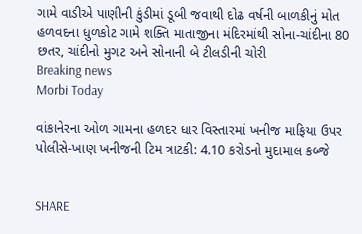ગામે વાડીએ પાણીની કુંડીમાં ડૂબી જવાથી દોઢ વર્ષની બાળકીનું મોત હળવદના ધુળકોટ ગામે શક્તિ માતાજીના મંદિરમાંથી સોના-ચાંદીના 80 છતર, ચાંદીનો મુગટ અને સોનાની બે ટીલડીની ચોરી
Breaking news
Morbi Today

વાંકાનેરના ઓળ ગામના હળદર ધાર વિસ્તારમાં ખનીજ માફિયા ઉપર પોલીસે-ખાણ ખનીજની ટિમ ત્રાટકી: 4.10 કરોડનો મુદામાલ કબ્જે


SHARE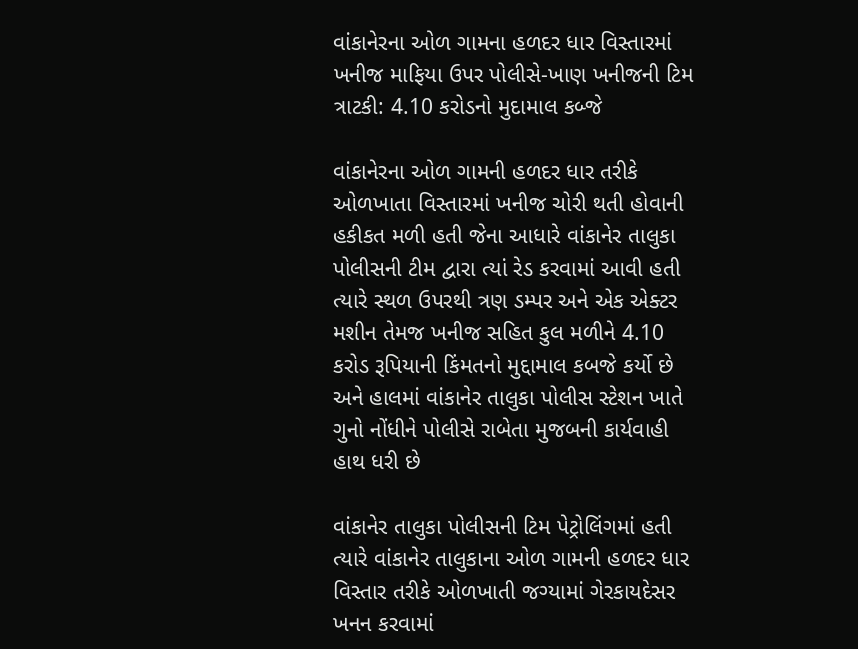વાંકાનેરના ઓળ ગામના હળદર ધાર વિસ્તારમાં ખનીજ માફિયા ઉપર પોલીસે-ખાણ ખનીજની ટિમ ત્રાટકી: 4.10 કરોડનો મુદામાલ કબ્જે

વાંકાનેરના ઓળ ગામની હળદર ધાર તરીકે ઓળખાતા વિસ્તારમાં ખનીજ ચોરી થતી હોવાની હકીકત મળી હતી જેના આધારે વાંકાનેર તાલુકા પોલીસની ટીમ દ્વારા ત્યાં રેડ કરવામાં આવી હતી ત્યારે સ્થળ ઉપરથી ત્રણ ડમ્પર અને એક એક્ટર મશીન તેમજ ખનીજ સહિત કુલ મળીને 4.10 કરોડ રૂપિયાની કિંમતનો મુદ્દામાલ કબજે કર્યો છે અને હાલમાં વાંકાનેર તાલુકા પોલીસ સ્ટેશન ખાતે ગુનો નોંધીને પોલીસે રાબેતા મુજબની કાર્યવાહી હાથ ધરી છે

વાંકાનેર તાલુકા પોલીસની ટિમ પેટ્રોલિંગમાં હતી ત્યારે વાંકાનેર તાલુકાના ઓળ ગામની હળદર ધાર વિસ્તાર તરીકે ઓળખાતી જગ્યામાં ગેરકાયદેસર ખનન કરવામાં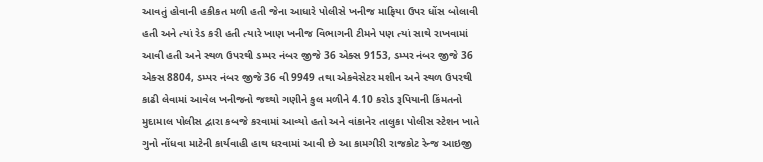આવતું હોવાની હકીકત મળી હતી જેના આધારે પોલીસે ખનીજ માફિયા ઉપર ધોંસ બોલાવી હતી અને ત્યાં રેડ કરી હતી ત્યારે ખાણ ખનીજ વિભાગની ટીમને પણ ત્યાં સાથે રાખવામાં આવી હતી અને સ્થળ ઉપરથી ડમ્પર નંબર જીજે 36 એક્સ 9153, ડમ્પર નંબર જીજે 36 એક્સ 8804, ડમ્પર નંબર જીજે 36 વી 9949 તથા એકવેસેટર મશીન અને સ્થળ ઉપરથી કાઢી લેવામાં આવેલ ખનીજનો જથ્થો ગણીને કુલ મળીને 4.10 કરોડ રૂપિયાની કિંમતનો મુદામાલ પોલીસ દ્વારા કબજે કરવામાં આવ્યો હતો અને વાંકાનેર તાલુકા પોલીસ સ્ટેશન ખાતે ગુનો નોંધવા માટેની કાર્યવાહી હાથ ધરવામાં આવી છે આ કામગીરી રાજકોટ રેન્જ આઇજી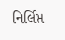નિર્લિપ્ત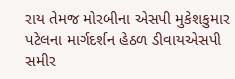રાય તેમજ મોરબીના એસપી મુકેશકુમાર પટેલના માર્ગદર્શન હેઠળ ડીવાયએસપી સમીર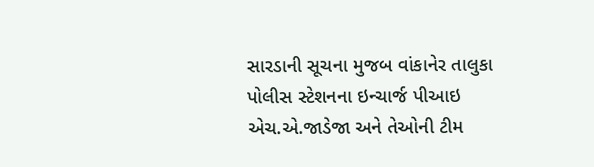સારડાની સૂચના મુજબ વાંકાનેર તાલુકા પોલીસ સ્ટેશનના ઇન્ચાર્જ પીઆઇ એચ.એ.જાડેજા અને તેઓની ટીમ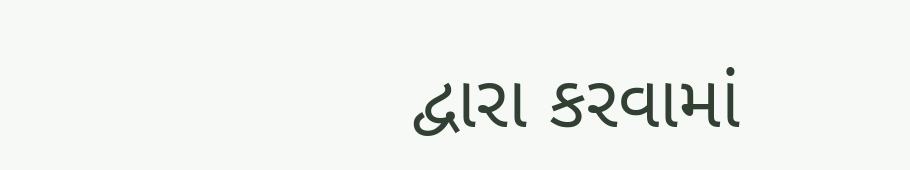દ્વારા કરવામાં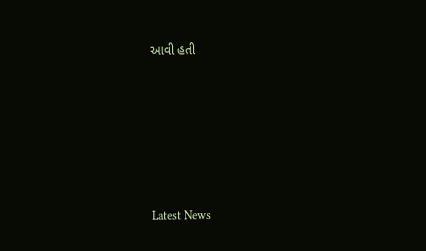આવી હતી






Latest News